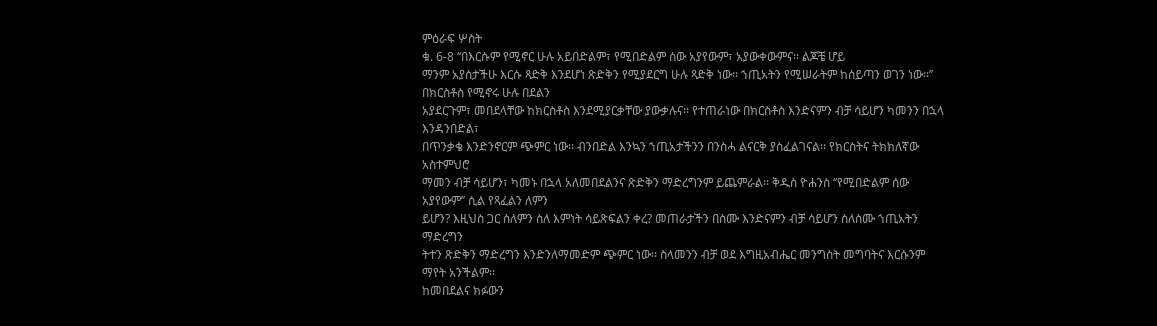ምዕራፍ ሦስት
ቁ. 6-8 ‘‘በእርሱም የሚኖር ሁሉ አይበድልም፣ የሚበድልም ሰው አያየውም፣ አያውቀውምና፡፡ ልጆቼ ሆይ
ማንም አያስታችሁ እርሱ ጻድቅ እንደሆነ ጽድቅን የሚያደርግ ሁሉ ጻድቅ ነው፡፡ ኀጢአትን የሚሠራትም ከሰይጣን ወገን ነው፡፡’’ በክርስቶስ የሚኖሩ ሁሉ በደልን
አያደርጉም፣ መበደላቸው ከክርስቶስ እንደሚያርቃቸው ያውቃሉና፡፡ የተጠራነው በክርስቶስ እንድናምን ብቻ ሳይሆን ካመንን በኋላ እንዳንበድል፣
በጥንቃቄ እንድንኖርም ጭምር ነው፡፡ ብንበድል እንኳን ኀጢአታችንን በንስሓ ልናርቅ ያስፈልገናል፡፡ የክርስትና ትክክለኛው አስተምህሮ
ማመን ብቻ ሳይሆን፣ ካመኑ በኋላ አለመበደልንና ጽድቅን ማድረግንም ይጨምራል፡፡ ቅዱስ ዮሐንስ ‘‘የሚበድልም ሰው አያየውም’’ ሲል የጻፈልን ለምን
ይሆን? እዚህስ ጋር ስለምን ስለ እምነት ሳይጽፍልን ቀረ? መጠራታችን በስሙ እንድናምን ብቻ ሳይሆን ስለስሙ ኀጢአትን ማድረግን
ትተን ጽድቅን ማድረግን እንድንለማመድም ጭምር ነው፡፡ ስላመንን ብቻ ወደ እግዚአብሔር መንግስት መግባትና እርሱንም ማየት አንችልም፡፡
ከመበደልና ክፉውን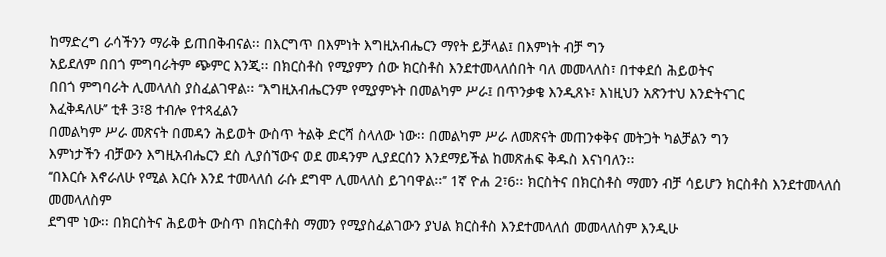ከማድረግ ራሳችንን ማራቅ ይጠበቅብናል፡፡ በእርግጥ በእምነት እግዚአብሔርን ማየት ይቻላል፤ በእምነት ብቻ ግን
አይደለም በበጎ ምግባራትም ጭምር እንጂ፡፡ በክርስቶስ የሚያምን ሰው ክርስቶስ እንደተመላለሰበት ባለ መመላለስ፣ በተቀደሰ ሕይወትና
በበጎ ምግባራት ሊመላለስ ያስፈልገዋል፡፡ ‘‘እግዚአብሔርንም የሚያምኑት በመልካም ሥራ፤ በጥንቃቄ እንዲጸኑ፣ እነዚህን አጽንተህ እንድትናገር
እፈቅዳለሁ’’ ቲቶ 3፣8 ተብሎ የተጻፈልን
በመልካም ሥራ መጽናት በመዳን ሕይወት ውስጥ ትልቅ ድርሻ ስላለው ነው፡፡ በመልካም ሥራ ለመጽናት መጠንቀቅና መትጋት ካልቻልን ግን
እምነታችን ብቻውን እግዚአብሔርን ደስ ሊያሰኘውና ወደ መዳንም ሊያደርሰን እንደማይችል ከመጽሐፍ ቅዱስ እናነባለን፡፡
‘‘በእርሱ እኖራለሁ የሚል እርሱ እንደ ተመላለሰ ራሱ ደግሞ ሊመላለስ ይገባዋል፡፡’’ 1ኛ ዮሐ 2፣6፡፡ ክርስትና በክርስቶስ ማመን ብቻ ሳይሆን ክርስቶስ እንደተመላለሰ መመላለስም
ደግሞ ነው፡፡ በክርስትና ሕይወት ውስጥ በክርስቶስ ማመን የሚያስፈልገውን ያህል ክርስቶስ እንደተመላለሰ መመላለስም እንዲሁ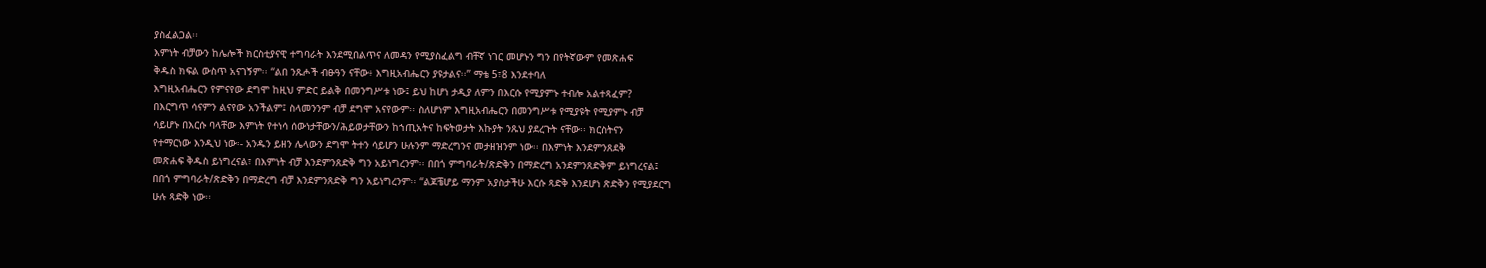ያስፈልጋል፡፡
እምነት ብቻውን ከሌሎች ክርስቲያናዊ ተግባራት እንደሚበልጥና ለመዳን የሚያስፈልግ ብቸኛ ነገር መሆኑን ግን በየትኛውም የመጽሐፍ
ቅዱስ ክፍል ውስጥ አናገኝም፡፡ ‘‘ልበ ንጹሖች ብፁዓን ናቸው፥ እግዚአብሔርን ያዩታልና፡፡’’ ማቴ 5፣8 እንደተባለ
እግዚአብሔርን የምናየው ደግሞ ከዚህ ምድር ይልቅ በመንግሥቱ ነው፤ ይህ ከሆነ ታዲያ ለምን በእርሱ የሚያምኑ ተብሎ አልተጻፈም?
በእርግጥ ሳናምን ልናየው አንችልም፤ ስላመንንም ብቻ ደግሞ አናየውም፡፡ ስለሆነም እግዚአብሔርን በመንግሥቱ የሚያዩት የሚያምኑ ብቻ
ሳይሆኑ በእርሱ ባላቸው እምነት የተነሳ ሰውነታቸውን/ሕይወታቸውን ከኀጢአትና ከፍትወታት እኩያት ንጹህ ያደረጉት ናቸው፡፡ ክርስትናን
የተማርነው እንዲህ ነው፡- አንዱን ይዘን ሌላውን ደግሞ ትተን ሳይሆን ሁሉንም ማድረግንና መታዘዝንም ነው፡፡ በእምነት እንደምንጸደቅ
መጽሐፍ ቅዱስ ይነግረናል፣ በእምነት ብቻ እንደምንጸድቅ ግን አይነግረንም፡፡ በበጎ ምግባራት/ጽድቅን በማድረግ አንደምንጸድቅም ይነግረናል፤
በበጎ ምግባራት/ጽድቅን በማድረግ ብቻ እንደምንጸድቅ ግን አይነግረንም፡፡ ‘‘ልጆቼሆይ ማንም አያስታችሁ እርሱ ጻድቅ እንደሆነ ጽድቅን የሚያደርግ
ሁሉ ጻድቅ ነው፡፡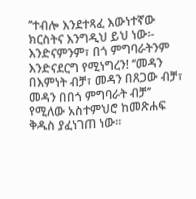’’ተብሎ እንደተጻፈ እውነተኛው ክርስትና እንግዲህ ይህ ነው፡- እንድናምንም፣ በጎ ምግባራትንም
እንድናደርግ የሚነግረን! ‘‘መዳን በእምነት ብቻ፣ መዳን በጸጋው ብቻ፣ መዳን በበጎ ምግባራት ብቻ’’ የሚለው አስተምህሮ ከመጽሐፍ
ቅዱስ ያፈነገጠ ነው፡፡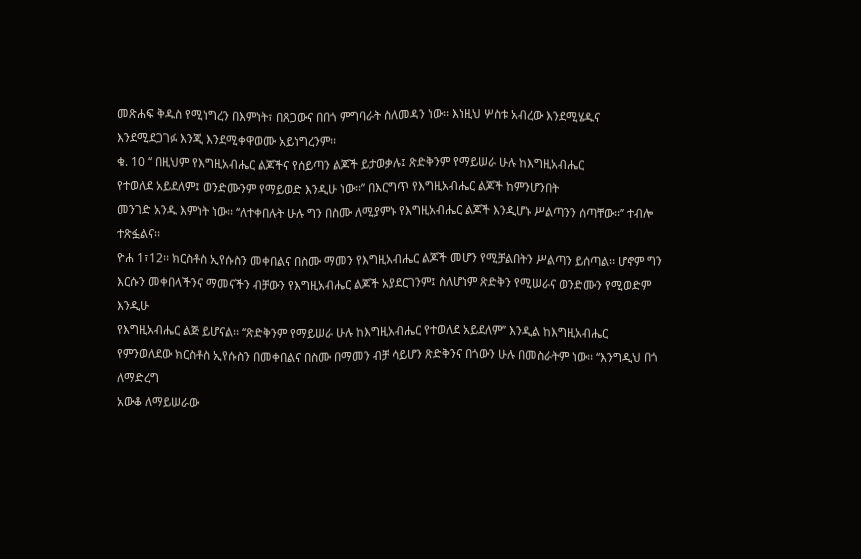መጽሐፍ ቅዱስ የሚነግረን በእምነት፣ በጸጋውና በበጎ ምግባራት ስለመዳን ነው፡፡ እነዚህ ሦስቱ አብረው እንደሚሄዱና
እንደሚደጋገፉ እንጂ እንደሚቀዋወሙ አይነግረንም፡፡
ቁ. 10 ‘‘ በዚህም የእግዚአብሔር ልጆችና የሰይጣን ልጆች ይታወቃሉ፤ ጽድቅንም የማይሠራ ሁሉ ከእግዚአብሔር
የተወለደ አይደለም፤ ወንድሙንም የማይወድ እንዲሁ ነው፡፡’’ በእርግጥ የእግዚአብሔር ልጆች ከምንሆንበት
መንገድ አንዱ እምነት ነው፡፡ ‘‘ለተቀበሉት ሁሉ ግን በስሙ ለሚያምኑ የእግዚአብሔር ልጆች እንዲሆኑ ሥልጣንን ሰጣቸው፡፡’’ ተብሎ ተጽፏልና፡፡
ዮሐ 1፣12፡፡ ክርስቶስ ኢየሱስን መቀበልና በስሙ ማመን የእግዚአብሔር ልጆች መሆን የሚቻልበትን ሥልጣን ይሰጣል፡፡ ሆኖም ግን
እርሱን መቀበላችንና ማመናችን ብቻውን የእግዚአብሔር ልጆች አያደርገንም፤ ስለሆነም ጽድቅን የሚሠራና ወንድሙን የሚወድም እንዲሁ
የእግዚአብሔር ልጅ ይሆናል፡፡ ‘‘ጽድቅንም የማይሠራ ሁሉ ከእግዚአብሔር የተወለደ አይደለም’’ እንዲል ከእግዚአብሔር
የምንወለደው ክርስቶስ ኢየሱስን በመቀበልና በስሙ በማመን ብቻ ሳይሆን ጽድቅንና በጎውን ሁሉ በመስራትም ነው፡፡ ‘‘እንግዲህ በጎ ለማድረግ
አውቆ ለማይሠራው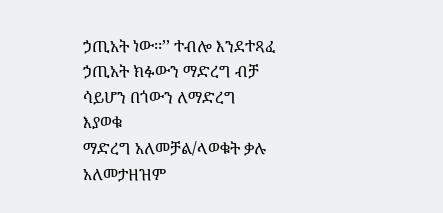ኃጢአት ነው፡፡’’ ተብሎ እንደተጻፈ ኃጢአት ክፉውን ማድረግ ብቻ ሳይሆን በጎውን ለማድረግ እያወቁ
ማድረግ አለመቻል/ላወቁት ቃሉ አለመታዘዝም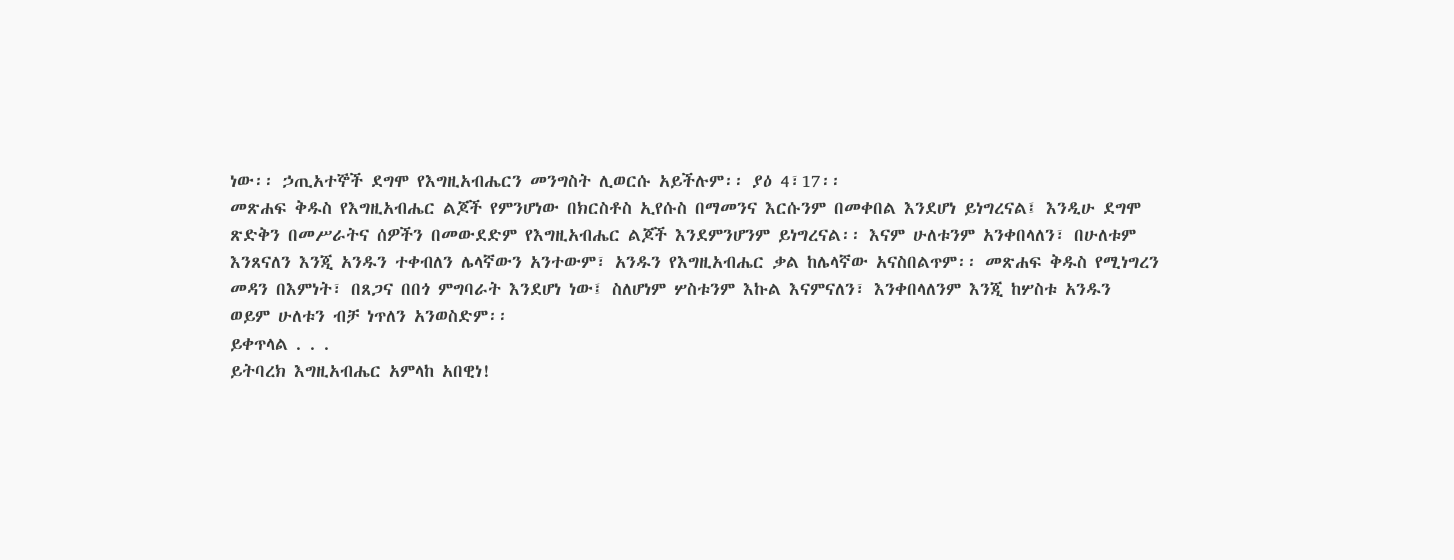ነው፡፡ ኃጢአተኞች ደግሞ የእግዚአብሔርን መንግስት ሊወርሱ አይችሉም፡፡ ያዕ 4፣17፡፡
መጽሐፍ ቅዱስ የእግዚአብሔር ልጆች የምንሆነው በክርስቶስ ኢየሱስ በማመንና እርሱንም በመቀበል እንደሆነ ይነግረናል፤ እንዲሁ ደግሞ
ጽድቅን በመሥራትና ሰዎችን በመውደድም የእግዚአብሔር ልጆች እንደምንሆንም ይነግረናል፡፡ እናም ሁለቱንም አንቀበላለን፣ በሁለቱም
እንጸናለን እንጂ አንዱን ተቀብለን ሌላኛውን አንተውም፣ አንዱን የእግዚአብሔር ቃል ከሌላኛው አናስበልጥም፡፡ መጽሐፍ ቅዱስ የሚነግረን
መዳን በእምነት፣ በጸጋና በበጎ ምግባራት እንደሆነ ነው፤ ስለሆነም ሦስቱንም እኩል እናምናለን፣ እንቀበላለንም እንጂ ከሦስቱ አንዱን
ወይም ሁለቱን ብቻ ነጥለን አንወስድም፡፡
ይቀጥላል . . .
ይትባረክ እግዚአብሔር አምላከ አበዊነ!